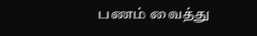பணம் வைத்து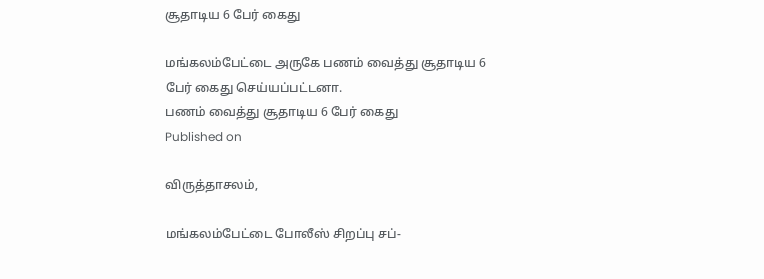சூதாடிய 6 பேர் கைது

மங்கலம்பேட்டை அருகே பணம் வைத்து சூதாடிய 6 பேர் கைது செய்யப்பட்டனா.
பணம் வைத்து சூதாடிய 6 பேர் கைது
Published on

விருத்தாசலம்,

மங்கலம்பேட்டை போலீஸ் சிறப்பு சப்-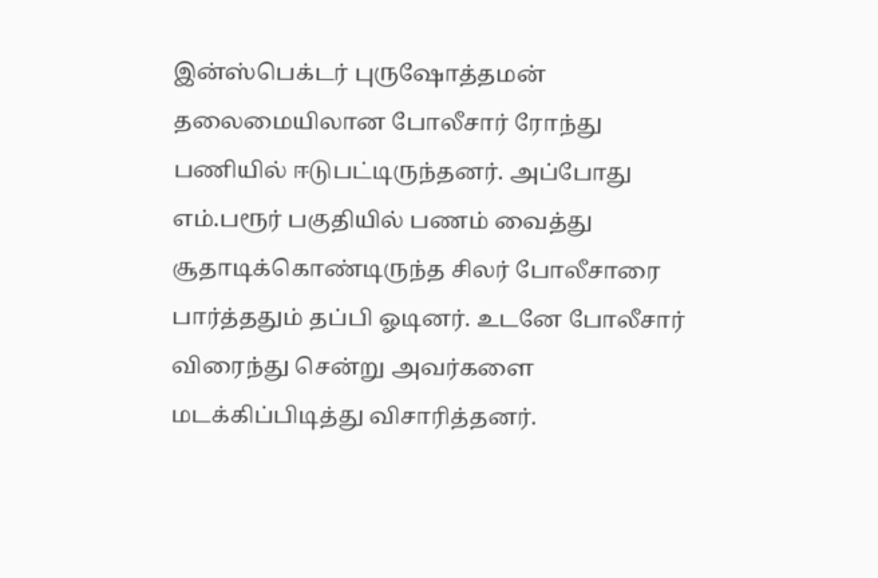இன்ஸ்பெக்டர் புருஷோத்தமன் தலைமையிலான போலீசார் ரோந்து பணியில் ஈடுபட்டிருந்தனர். அப்போது எம்.பரூர் பகுதியில் பணம் வைத்து சூதாடிக்கொண்டிருந்த சிலர் போலீசாரை பார்த்ததும் தப்பி ஓடினர். உடனே போலீசார் விரைந்து சென்று அவர்களை மடக்கிப்பிடித்து விசாரித்தனர்.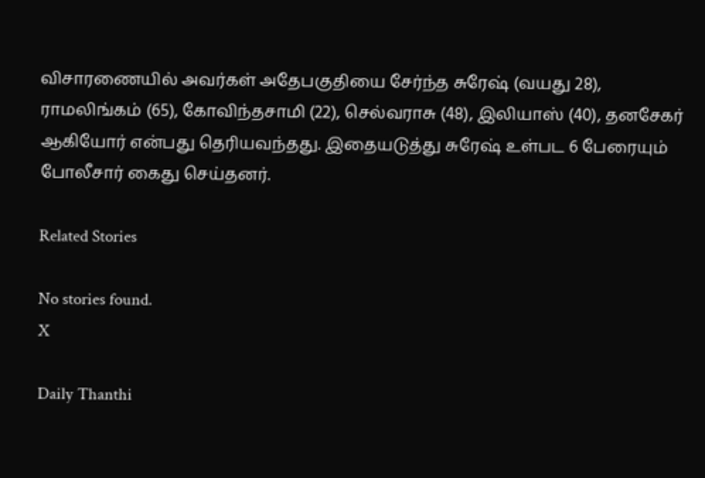விசாரணையில் அவர்கள் அதேபகுதியை சேர்ந்த சுரேஷ் (வயது 28), ராமலிங்கம் (65), கோவிந்தசாமி (22), செல்வராசு (48), இலியாஸ் (40), தனசேகர் ஆகியோர் என்பது தெரியவந்தது. இதையடுத்து சுரேஷ் உள்பட 6 பேரையும் போலீசார் கைது செய்தனர்.

Related Stories

No stories found.
X

Daily Thanthi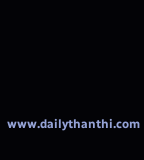www.dailythanthi.com